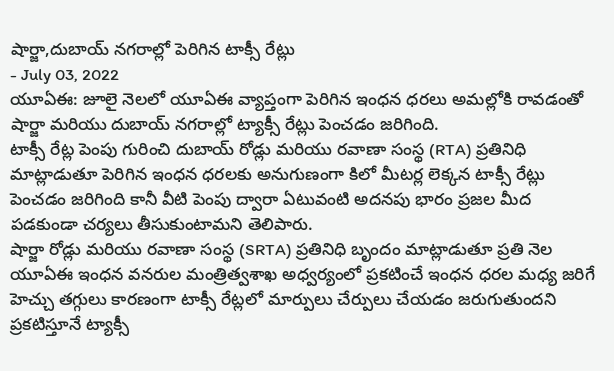షార్జా,దుబాయ్ నగరాల్లో పెరిగిన టాక్సీ రేట్లు
- July 03, 2022
యూఏఈ: జూలై నెలలో యూఏఈ వ్యాప్తంగా పెరిగిన ఇంధన ధరలు అమల్లోకి రావడంతో షార్జా మరియు దుబాయ్ నగరాల్లో ట్యాక్సీ రేట్లు పెంచడం జరిగింది.
టాక్సీ రేట్ల పెంపు గురించి దుబాయ్ రోడ్లు మరియు రవాణా సంస్థ (RTA) ప్రతినిధి మాట్లాడుతూ పెరిగిన ఇంధన ధరలకు అనుగుణంగా కిలో మీటర్ల లెక్కన టాక్సీ రేట్లు పెంచడం జరిగింది కానీ వీటి పెంపు ద్వారా ఏటువంటి అదనపు భారం ప్రజల మీద పడకుండా చర్యలు తీసుకుంటామని తెలిపారు.
షార్జా రోడ్లు మరియు రవాణా సంస్థ (SRTA) ప్రతినిధి బృందం మాట్లాడుతూ ప్రతి నెల యూఏఈ ఇంధన వనరుల మంత్రిత్వశాఖ అధ్వర్యంలో ప్రకటించే ఇంధన ధరల మధ్య జరిగే హెచ్చు తగ్గులు కారణంగా టాక్సీ రేట్లలో మార్పులు చేర్పులు చేయడం జరుగుతుందని ప్రకటిస్తూనే ట్యాక్సీ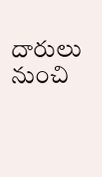దారులు నుంచి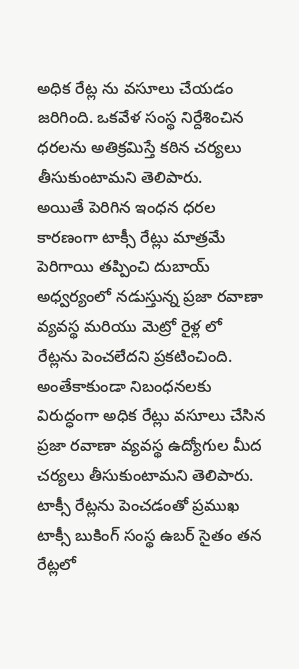అధిక రేట్ల ను వసూలు చేయడం జరిగింది. ఒకవేళ సంస్థ నిర్దేశించిన ధరలను అతిక్రమిస్తే కఠిన చర్యలు తీసుకుంటామని తెలిపారు.
అయితే పెరిగిన ఇంధన ధరల కారణంగా టాక్సీ రేట్లు మాత్రమే పెరిగాయి తప్పించి దుబాయ్ అధ్వర్యంలో నడుస్తున్న ప్రజా రవాణా వ్యవస్థ మరియు మెట్రో రైళ్ల లో రేట్లను పెంచలేదని ప్రకటించింది. అంతేకాకుండా నిబంధనలకు విరుద్ధంగా అధిక రేట్లు వసూలు చేసిన ప్రజా రవాణా వ్యవస్థ ఉద్యోగుల మీద చర్యలు తీసుకుంటామని తెలిపారు.
టాక్సీ రేట్లను పెంచడంతో ప్రముఖ టాక్సీ బుకింగ్ సంస్థ ఉబర్ సైతం తన రేట్లలో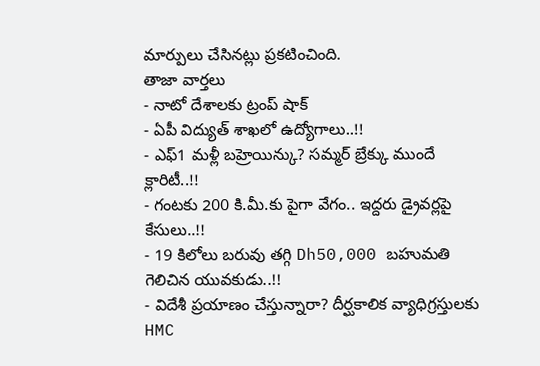మార్పులు చేసినట్లు ప్రకటించింది.
తాజా వార్తలు
- నాటో దేశాలకు ట్రంప్ షాక్
- ఏపీ విద్యుత్ శాఖలో ఉద్యోగాలు..!!
- ఎఫ్1 మళ్లీ బహ్రెయిన్కు? సమ్మర్ బ్రేక్కు ముందే క్లారిటీ..!!
- గంటకు 200 కి.మీ.కు పైగా వేగం.. ఇద్దరు డ్రైవర్లపై కేసులు..!!
- 19 కిలోలు బరువు తగ్గి Dh50,000 బహుమతి గెలిచిన యువకుడు..!!
- విదేశీ ప్రయాణం చేస్తున్నారా? దీర్ఘకాలిక వ్యాధిగ్రస్తులకు HMC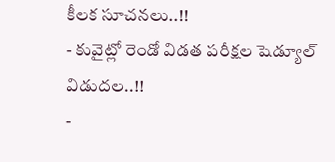కీలక సూచనలు..!!
- కువైట్లో రెండో విడత పరీక్షల షెడ్యూల్ విడుదల..!!
-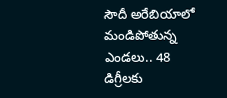సౌదీ అరేబియాలో మండిపోతున్న ఎండలు.. 48 డిగ్రీలకు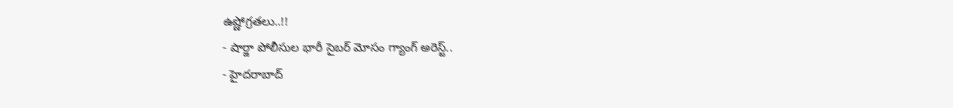ఉష్ణోగ్రతలు..!!
- షార్జా పోలీసుల భారీ సైబర్ మోసం గ్యాంగ్ అరెస్ట్..
- హైదరాబాద్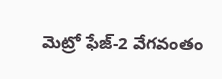మెట్రో ఫేజ్-2 వేగవంతం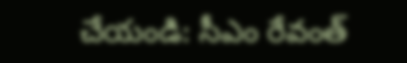చేయండి: సీఎం రేవంత్